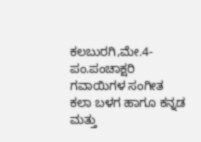ಕಲಬುರಗಿ,ಮೇ.4-ಪಂ.ಪಂಚಾಕ್ಷರಿ ಗವಾಯಿಗಳ ಸಂಗೀತ ಕಲಾ ಬಳಗ ಹಾಗೂ ಕನ್ನಡ ಮತ್ತು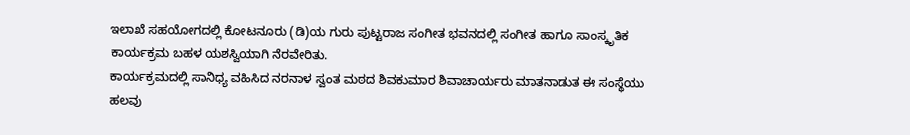ಇಲಾಖೆ ಸಹಯೋಗದಲ್ಲಿ ಕೋಟನೂರು (ಡಿ)ಯ ಗುರು ಪುಟ್ಟರಾಜ ಸಂಗೀತ ಭವನದಲ್ಲಿ ಸಂಗೀತ ಹಾಗೂ ಸಾಂಸ್ಕೃತಿಕ ಕಾರ್ಯಕ್ರಮ ಬಹಳ ಯಶಸ್ವಿಯಾಗಿ ನೆರವೇರಿತು.
ಕಾರ್ಯಕ್ರಮದಲ್ಲಿ ಸಾನಿಧ್ಯ ವಹಿಸಿದ ನರನಾಳ ಸ್ವಂತ ಮಠದ ಶಿವಕುಮಾರ ಶಿವಾಚಾರ್ಯರು ಮಾತನಾಡುತ ಈ ಸಂಸ್ಥೆಯು ಹಲವು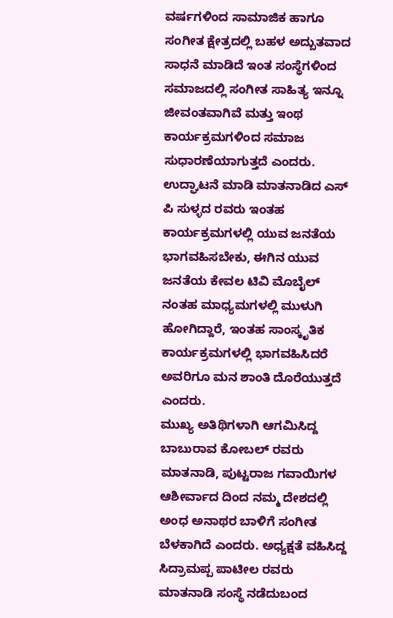ವರ್ಷಗಳಿಂದ ಸಾಮಾಜಿಕ ಹಾಗೂ ಸಂಗೀತ ಕ್ಷೇತ್ರದಲ್ಲಿ ಬಹಳ ಅದ್ಬುತವಾದ ಸಾಧನೆ ಮಾಡಿದೆ ಇಂತ ಸಂಸ್ಥೆಗಳಿಂದ ಸಮಾಜದಲ್ಲಿ ಸಂಗೀತ ಸಾಹಿತ್ಯ ಇನ್ನೂ ಜೀವಂತವಾಗಿವೆ ಮತ್ತು ಇಂಥ ಕಾರ್ಯಕ್ರಮಗಳಿಂದ ಸಮಾಜ ಸುಧಾರಣೆಯಾಗುತ್ತದೆ ಎಂದರು.
ಉದ್ಘಾಟನೆ ಮಾಡಿ ಮಾತನಾಡಿದ ಎಸ್ ಪಿ ಸುಳ್ಳದ ರವರು ಇಂತಹ ಕಾರ್ಯಕ್ರಮಗಳಲ್ಲಿ ಯುವ ಜನತೆಯ ಭಾಗವಹಿಸಬೇಕು, ಈಗಿನ ಯುವ ಜನತೆಯ ಕೇವಲ ಟಿವಿ ಮೊಬೈಲ್ ನಂತಹ ಮಾಧ್ಯಮಗಳಲ್ಲಿ ಮುಳುಗಿ ಹೋಗಿದ್ದಾರೆ, ಇಂತಹ ಸಾಂಸ್ಕೃತಿಕ ಕಾರ್ಯಕ್ರಮಗಳಲ್ಲಿ ಭಾಗವಹಿಸಿದರೆ ಅವರಿಗೂ ಮನ ಶಾಂತಿ ದೊರೆಯುತ್ತದೆ ಎಂದರು.
ಮುಖ್ಯ ಅತಿಥಿಗಳಾಗಿ ಆಗಮಿಸಿದ್ದ ಬಾಬುರಾವ ಕೋಬಲ್ ರವರು ಮಾತನಾಡಿ, ಪುಟ್ಟರಾಜ ಗವಾಯಿಗಳ ಆಶೀರ್ವಾದ ದಿಂದ ನಮ್ಮ ದೇಶದಲ್ಲಿ ಅಂಧ ಅನಾಥರ ಬಾಳಿಗೆ ಸಂಗೀತ ಬೆಳಕಾಗಿದೆ ಎಂದರು. ಅಧ್ಯಕ್ಷತೆ ವಹಿಸಿದ್ದ ಸಿದ್ರಾಮಪ್ಪ ಪಾಟೀಲ ರವರು ಮಾತನಾಡಿ ಸಂಸ್ಥೆ ನಡೆದುಬಂದ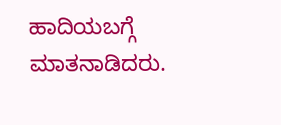ಹಾದಿಯಬಗ್ಗೆ ಮಾತನಾಡಿದರು.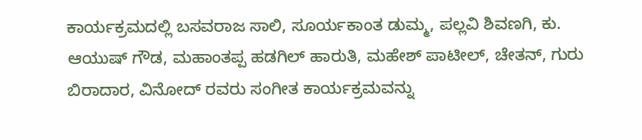ಕಾರ್ಯಕ್ರಮದಲ್ಲಿ ಬಸವರಾಜ ಸಾಲಿ, ಸೂರ್ಯಕಾಂತ ಡುಮ್ಮ, ಪಲ್ಲವಿ ಶಿವಣಗಿ, ಕು. ಆಯುಷ್ ಗೌಡ, ಮಹಾಂತಪ್ಪ ಹಡಗಿಲ್ ಹಾರುತಿ, ಮಹೇಶ್ ಪಾಟೀಲ್, ಚೇತನ್, ಗುರು ಬಿರಾದಾರ, ವಿನೋದ್ ರವರು ಸಂಗೀತ ಕಾರ್ಯಕ್ರಮವನ್ನು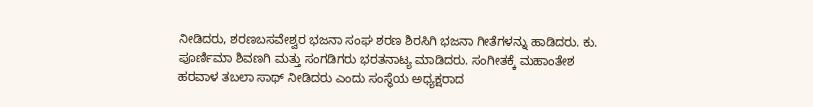ನೀಡಿದರು, ಶರಣಬಸವೇಶ್ವರ ಭಜನಾ ಸಂಘ ಶರಣ ಶಿರಸಿಗಿ ಭಜನಾ ಗೀತೆಗಳನ್ನು ಹಾಡಿದರು. ಕು. ಪೂರ್ಣಿಮಾ ಶಿವಣಗಿ ಮತ್ತು ಸಂಗಡಿಗರು ಭರತನಾಟ್ಯ ಮಾಡಿದರು. ಸಂಗೀತಕ್ಕೆ ಮಹಾಂತೇಶ ಹರವಾಳ ತಬಲಾ ಸಾಥ್ ನೀಡಿದರು ಎಂದು ಸಂಸ್ಥೆಯ ಅಧ್ಯಕ್ಷರಾದ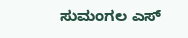ಸುಮಂಗಲ ಎಸ್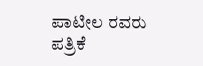ಪಾಟೀಲ ರವರು ಪತ್ರಿಕೆ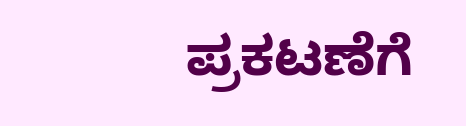ಪ್ರಕಟಣೆಗೆ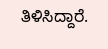ತಿಳಿಸಿದ್ದಾರೆ.